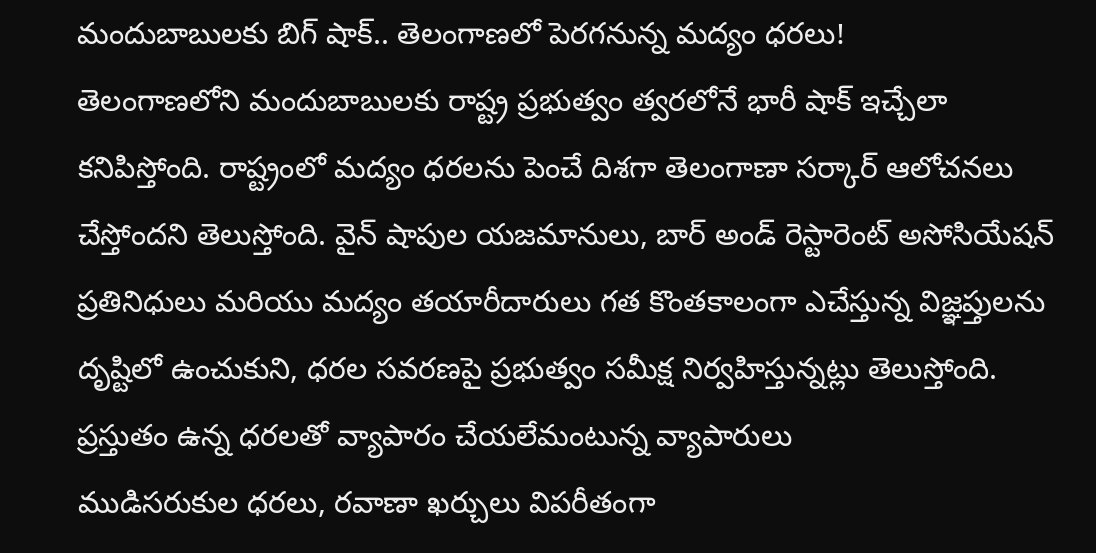మందుబాబులకు బిగ్ షాక్.. తెలంగాణలో పెరగనున్న మద్యం ధరలు!
తెలంగాణలోని మందుబాబులకు రాష్ట్ర ప్రభుత్వం త్వరలోనే భారీ షాక్ ఇచ్చేలా కనిపిస్తోంది. రాష్ట్రంలో మద్యం ధరలను పెంచే దిశగా తెలంగాణా సర్కార్ ఆలోచనలు చేస్తోందని తెలుస్తోంది. వైన్ షాపుల యజమానులు, బార్ అండ్ రెస్టారెంట్ అసోసియేషన్ ప్రతినిధులు మరియు మద్యం తయారీదారులు గత కొంతకాలంగా ఎచేస్తున్న విజ్ఞప్తులను దృష్టిలో ఉంచుకుని, ధరల సవరణపై ప్రభుత్వం సమీక్ష నిర్వహిస్తున్నట్లు తెలుస్తోంది.
ప్రస్తుతం ఉన్న ధరలతో వ్యాపారం చేయలేమంటున్న వ్యాపారులు
ముడిసరుకుల ధరలు, రవాణా ఖర్చులు విపరీతంగా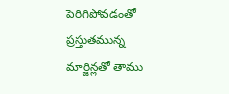పెరిగిపోవడంతో ప్రస్తుతమున్న మార్జిన్లతో తాము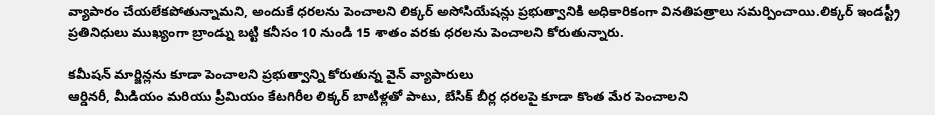వ్యాపారం చేయలేకపోతున్నామని, అందుకే ధరలను పెంచాలని లిక్కర్ అసోసియేషన్లు ప్రభుత్వానికి అధికారికంగా వినతిపత్రాలు సమర్పించాయి.లిక్కర్ ఇండస్ట్రీ ప్రతినిధులు ముఖ్యంగా బ్రాండ్ను బట్టి కనీసం 10 నుండి 15 శాతం వరకు ధరలను పెంచాలని కోరుతున్నారు.

కమీషన్ మార్జిన్లను కూడా పెంచాలని ప్రభుత్వాన్ని కోరుతున్న వైన్ వ్యాపారులు
ఆర్డినరీ, మీడియం మరియు ప్రీమియం కేటగిరీల లిక్కర్ బాటిళ్లతో పాటు, బేసిక్ బీర్ల ధరలపై కూడా కొంత మేర పెంచాలని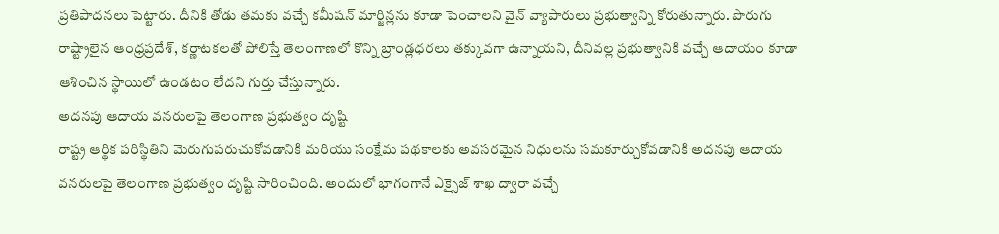ప్రతిపాదనలు పెట్టారు. దీనికి తోడు తమకు వచ్చే కమీషన్ మార్జిన్లను కూడా పెంచాలని వైన్ వ్యాపారులు ప్రభుత్వాన్ని కోరుతున్నారు. పొరుగు రాష్ట్రాలైన ఆంధ్రప్రదేశ్, కర్ణాటకలతో పోలిస్తే తెలంగాణలో కొన్ని బ్రాండ్లధరలు తక్కువగా ఉన్నాయని, దీనివల్ల ప్రభుత్వానికి వచ్చే ఆదాయం కూడా ఆశించిన స్థాయిలో ఉండటం లేదని గుర్తు చేస్తున్నారు.
అదనపు ఆదాయ వనరులపై తెలంగాణ ప్రభుత్వం దృష్టి
రాష్ట్ర ఆర్థిక పరిస్థితిని మెరుగుపరుచుకోవడానికి మరియు సంక్షేమ పథకాలకు అవసరమైన నిధులను సమకూర్చుకోవడానికి అదనపు ఆదాయ వనరులపై తెలంగాణ ప్రభుత్వం దృష్టి సారించింది. అందులో భాగంగానే ఎక్సైజ్ శాఖ ద్వారా వచ్చే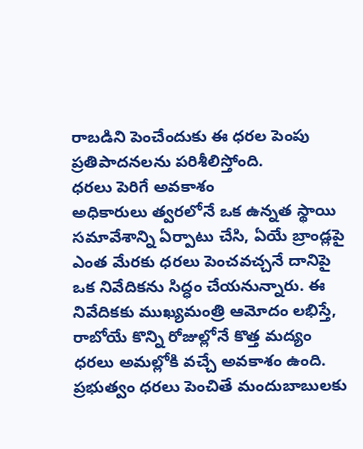రాబడిని పెంచేందుకు ఈ ధరల పెంపు ప్రతిపాదనలను పరిశీలిస్తోంది.
ధరలు పెరిగే అవకాశం
అధికారులు త్వరలోనే ఒక ఉన్నత స్థాయి సమావేశాన్ని ఏర్పాటు చేసి, ఏయే బ్రాండ్లపై ఎంత మేరకు ధరలు పెంచవచ్చనే దానిపై ఒక నివేదికను సిద్ధం చేయనున్నారు. ఈ నివేదికకు ముఖ్యమంత్రి ఆమోదం లభిస్తే, రాబోయే కొన్ని రోజుల్లోనే కొత్త మద్యం ధరలు అమల్లోకి వచ్చే అవకాశం ఉంది. ప్రభుత్వం ధరలు పెంచితే మందుబాబులకు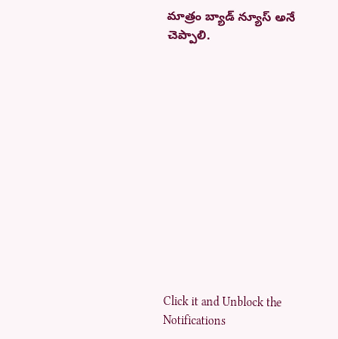మాత్రం బ్యాడ్ న్యూస్ అనే చెప్పాలి.













Click it and Unblock the Notifications